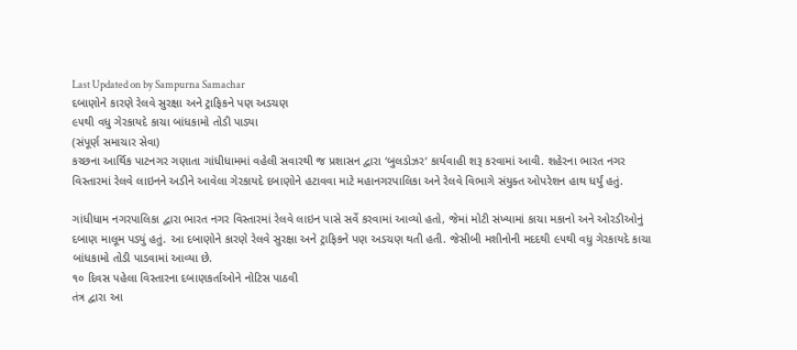Last Updated on by Sampurna Samachar
દબાણોને કારણે રેલવે સુરક્ષા અને ટ્રાફિકને પણ અડચણ
૯૫થી વધુ ગેરકાયદે કાચા બાંધકામો તોડી પાડ્યા
(સંપૂર્ણ સમાચાર સેવા)
કચ્છના આર્થિક પાટનગર ગણાતા ગાંધીધામમાં વહેલી સવારથી જ પ્રશાસન દ્વારા ‘બુલડોઝર‘ કાર્યવાહી શરૂ કરવામાં આવી. શહેરના ભારત નગર વિસ્તારમાં રેલવે લાઇનને અડીને આવેલા ગેરકાયદે દબાણોને હટાવવા માટે મહાનગરપાલિકા અને રેલવે વિભાગે સંયુક્ત ઓપરેશન હાથ ધર્યું હતું.

ગાંધીધામ નગરપાલિકા દ્વારા ભારત નગર વિસ્તારમાં રેલવે લાઇન પાસે સર્વે કરવામાં આવ્યો હતો, જેમાં મોટી સંખ્યામાં કાચા મકાનો અને ઓરડીઓનું દબાણ માલૂમ પડ્યું હતું. આ દબાણોને કારણે રેલવે સુરક્ષા અને ટ્રાફિકને પણ અડચણ થતી હતી. જેસીબી મશીનોની મદદથી ૯૫થી વધુ ગેરકાયદે કાચા બાંધકામો તોડી પાડવામાં આવ્યા છે.
૧૦ દિવસ પહેલા વિસ્તારના દબાણકર્તાઓને નોટિસ પાઠવી
તંત્ર દ્વારા આ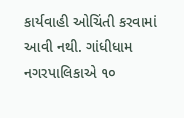કાર્યવાહી ઓચિંતી કરવામાં આવી નથી. ગાંધીધામ નગરપાલિકાએ ૧૦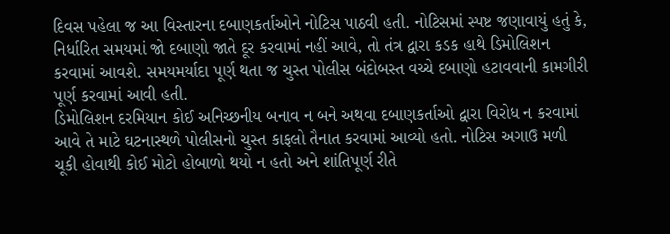દિવસ પહેલા જ આ વિસ્તારના દબાણકર્તાઓને નોટિસ પાઠવી હતી. નોટિસમાં સ્પષ્ટ જણાવાયું હતું કે, નિર્ધારિત સમયમાં જો દબાણો જાતે દૂર કરવામાં નહીં આવે, તો તંત્ર દ્વારા કડક હાથે ડિમોલિશન કરવામાં આવશે. સમયમર્યાદા પૂર્ણ થતા જ ચુસ્ત પોલીસ બંદોબસ્ત વચ્ચે દબાણો હટાવવાની કામગીરી પૂર્ણ કરવામાં આવી હતી.
ડિમોલિશન દરમિયાન કોઈ અનિચ્છનીય બનાવ ન બને અથવા દબાણકર્તાઓ દ્વારા વિરોધ ન કરવામાં આવે તે માટે ઘટનાસ્થળે પોલીસનો ચુસ્ત કાફલો તૈનાત કરવામાં આવ્યો હતો. નોટિસ અગાઉ મળી ચૂકી હોવાથી કોઈ મોટો હોબાળો થયો ન હતો અને શાંતિપૂર્ણ રીતે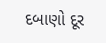દબાણો દૂર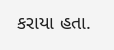કરાયા હતા.